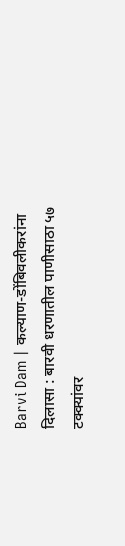Barvi Dam | कल्याण-डोंबिवलीकरांना दिलासा : बारवी धरणातील पाणीसाठा ५७ टक्क्यांवर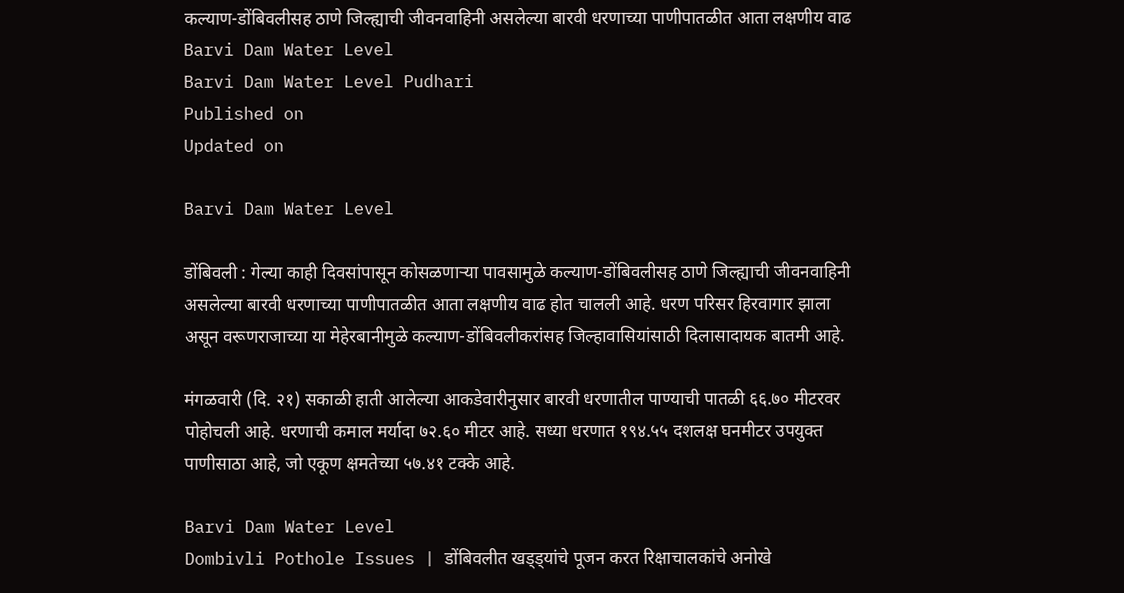कल्याण-डोंबिवलीसह ठाणे जिल्ह्याची जीवनवाहिनी असलेल्या बारवी धरणाच्या पाणीपातळीत आता लक्षणीय वाढ
Barvi Dam Water Level
Barvi Dam Water Level Pudhari
Published on
Updated on

Barvi Dam Water Level

डोंबिवली : गेल्या काही दिवसांपासून कोसळणाऱ्या पावसामुळे कल्याण-डोंबिवलीसह ठाणे जिल्ह्याची जीवनवाहिनी असलेल्या बारवी धरणाच्या पाणीपातळीत आता लक्षणीय वाढ होत चालली आहे. धरण परिसर हिरवागार झाला असून वरूणराजाच्या या मेहेरबानीमुळे कल्याण-डोंबिवलीकरांसह जिल्हावासियांसाठी दिलासादायक बातमी आहे.

मंगळवारी (दि. २१) सकाळी हाती आलेल्या आकडेवारीनुसार बारवी धरणातील पाण्याची पातळी ६६.७० मीटरवर पोहोचली आहे. धरणाची कमाल मर्यादा ७२.६० मीटर आहे. सध्या धरणात १९४.५५ दशलक्ष घनमीटर उपयुक्त पाणीसाठा आहे, जो एकूण क्षमतेच्या ५७.४१ टक्के आहे.

Barvi Dam Water Level
Dombivli Pothole Issues | डोंबिवलीत खड्ड्यांचे पूजन करत रिक्षाचालकांचे अनोखे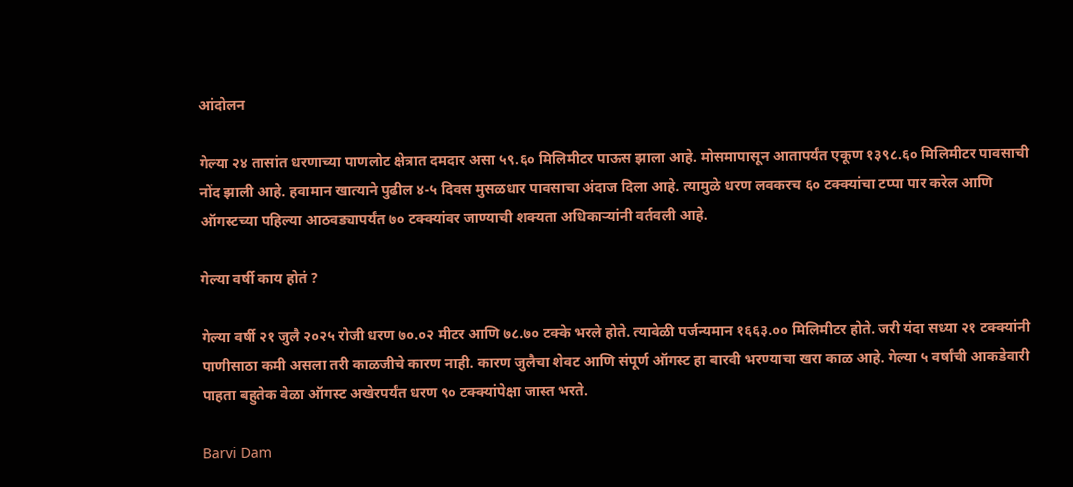आंदोलन

गेल्या २४ तासांत धरणाच्या पाणलोट क्षेत्रात दमदार असा ५९.६० मिलिमीटर पाऊस झाला आहे. मोसमापासून आतापर्यंत एकूण १३९८.६० मिलिमीटर पावसाची नोंद झाली आहे. हवामान खात्याने पुढील ४-५ दिवस मुसळधार पावसाचा अंदाज दिला आहे. त्यामुळे धरण लवकरच ६० टक्क्यांचा टप्पा पार करेल आणि ऑगस्टच्या पहिल्या आठवड्यापर्यंत ७० टक्क्यांवर जाण्याची शक्यता अधिकाऱ्यांनी वर्तवली आहे.

गेल्या वर्षी काय होतं ?

गेल्या वर्षी २१ जुलै २०२५ रोजी धरण ७०.०२ मीटर आणि ७८.७० टक्के भरले होते. त्यावेळी पर्जन्यमान १६६३.०० मिलिमीटर होते. जरी यंदा सध्या २१ टक्क्यांनी पाणीसाठा कमी असला तरी काळजीचे कारण नाही. कारण जुलैचा शेवट आणि संपूर्ण ऑगस्ट हा बारवी भरण्याचा खरा काळ आहे. गेल्या ५ वर्षांची आकडेवारी पाहता बहुतेक वेळा ऑगस्ट अखेरपर्यंत धरण ९० टक्क्यांपेक्षा जास्त भरते.

Barvi Dam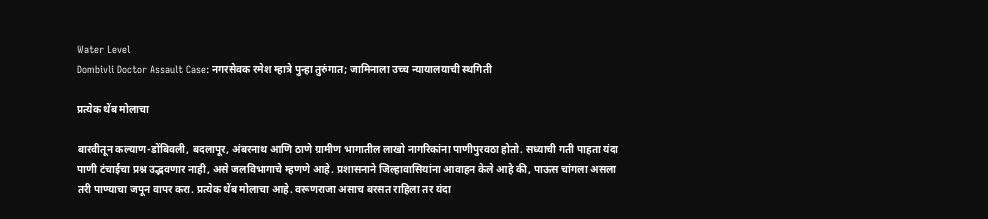Water Level
Dombivli Doctor Assault Case: नगरसेवक रमेश म्हात्रे पुन्हा तुरुंगात; जामिनाला उच्च न्यायालयाची स्थगिती

प्रत्येक थेंब मोलाचा

बारवीतून कल्याण-डोंबिवली, बदलापूर, अंबरनाथ आणि ठाणे ग्रामीण भागातील लाखो नागरिकांना पाणीपुरवठा होतो. सध्याची गती पाहता यंदा पाणी टंचाईचा प्रश्न उद्भवणार नाही, असे जलविभागाचे म्हणणे आहे. प्रशासनाने जिल्हावासियांना आवाहन केले आहे की, पाऊस चांगला असला तरी पाण्याचा जपून वापर करा. प्रत्येक थेंब मोलाचा आहे. वरूणराजा असाच बरसत राहिला तर यंदा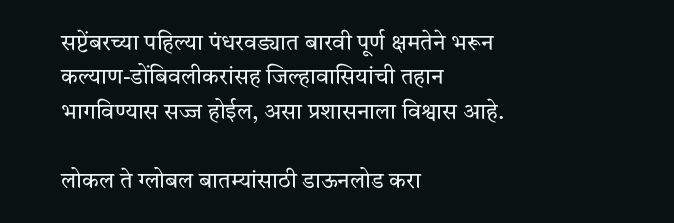सप्टेंबरच्या पहिल्या पंधरवड्यात बारवी पूर्ण क्षमतेने भरून कल्याण-डोंबिवलीकरांसह जिल्हावासियांची तहान भागविण्यास सज्ज होईल, असा प्रशासनाला विश्वास आहे.

लोकल ते ग्लोबल बातम्यांसाठी डाऊनलोड करा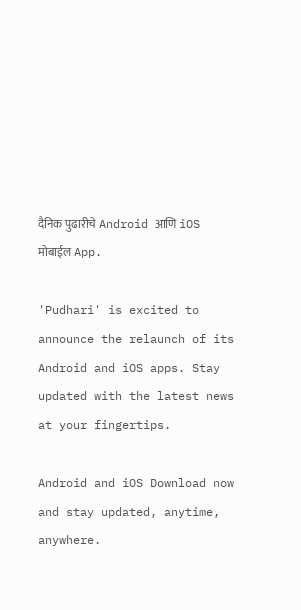दैनिक पुढारीचे Android आणि iOS मोबाईल App.

'Pudhari' is excited to announce the relaunch of its Android and iOS apps. Stay updated with the latest news at your fingertips.

Android and iOS Download now and stay updated, anytime, anywhere.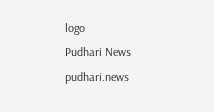logo
Pudhari News
pudhari.news